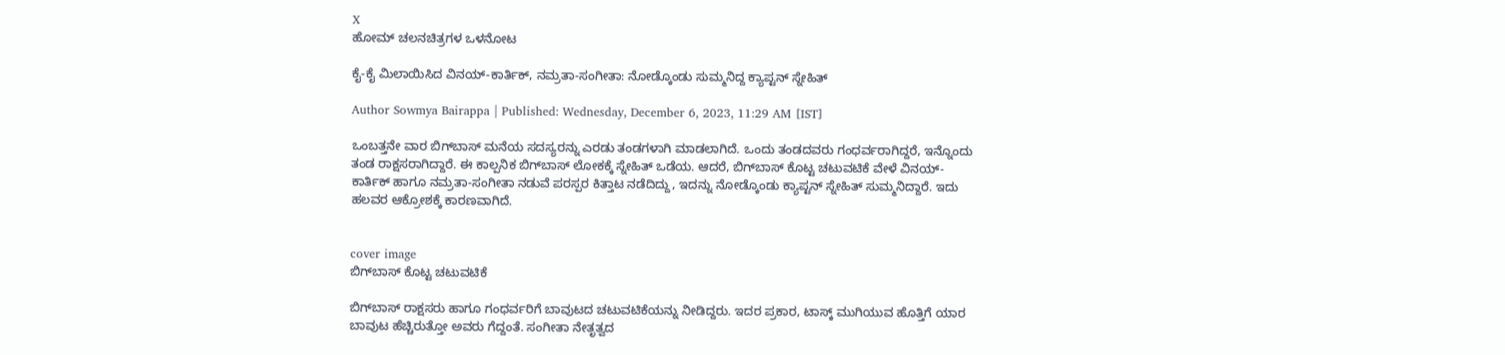X
ಹೋಮ್ ಚಲನಚಿತ್ರಗಳ ಒಳನೋಟ

ಕೈ-ಕೈ ಮಿಲಾಯಿಸಿದ ವಿನಯ್-ಕಾರ್ತಿಕ್, ನಮ್ರತಾ-ಸಂಗೀತಾ: ನೋಡ್ಕೊಂಡು ಸುಮ್ಮನಿದ್ದ ಕ್ಯಾಪ್ಟನ್ ಸ್ನೇಹಿತ್

Author Sowmya Bairappa | Published: Wednesday, December 6, 2023, 11:29 AM [IST]

ಒಂಬತ್ತನೇ ವಾರ ಬಿಗ್‌ಬಾಸ್‌ ಮನೆಯ ಸದಸ್ಯರನ್ನು ಎರಡು ತಂಡಗಳಾಗಿ ಮಾಡಲಾಗಿದೆ. ಒಂದು ತಂಡದವರು ಗಂಧರ್ವರಾಗಿದ್ದರೆ, ಇನ್ನೊಂದು ತಂಡ ರಾಕ್ಷಸರಾಗಿದ್ದಾರೆ. ಈ ಕಾಲ್ಪನಿಕ ಬಿಗ್‌ಬಾಸ್‌ ಲೋಕಕ್ಕೆ ಸ್ನೇಹಿತ್ ಒಡೆಯ. ಆದರೆ, ಬಿಗ್‌ಬಾಸ್ ಕೊಟ್ಟ ಚಟುವಟಿಕೆ ವೇಳೆ ವಿನಯ್-ಕಾರ್ತಿಕ್ ಹಾಗೂ ನಮ್ರತಾ-ಸಂಗೀತಾ ನಡುವೆ ಪರಸ್ಪರ ಕಿತ್ತಾಟ ನಡೆದಿದ್ದು, ಇದನ್ನು ನೋಡ್ಕೊಂಡು ಕ್ಯಾಪ್ಟನ್ ಸ್ನೇಹಿತ್ ಸುಮ್ಮನಿದ್ದಾರೆ. ಇದು ಹಲವರ ಆಕ್ರೋಶಕ್ಕೆ ಕಾರಣವಾಗಿದೆ.


cover image
ಬಿಗ್‌ಬಾಸ್‌ ಕೊಟ್ಟ ಚಟುವಟಿಕೆ

ಬಿಗ್‌ಬಾಸ್‌ ರಾಕ್ಷಸರು ಹಾಗೂ ಗಂಧರ್ವರಿಗೆ ಬಾವುಟದ ಚಟುವಟಿಕೆಯನ್ನು ನೀಡಿದ್ದರು. ಇದರ ಪ್ರಕಾರ, ಟಾಸ್ಕ್ ಮುಗಿಯುವ ಹೊತ್ತಿಗೆ ಯಾರ ಬಾವುಟ ಹೆಚ್ಚಿರುತ್ತೋ ಅವರು ಗೆದ್ದಂತೆ. ಸಂಗೀತಾ ನೇತೃತ್ವದ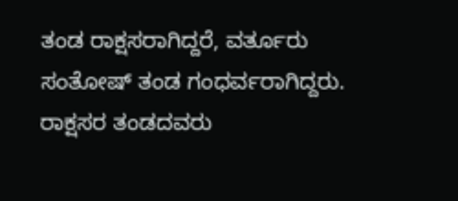ತಂಡ ರಾಕ್ಷಸರಾಗಿದ್ದರೆ, ವರ್ತೂರು ಸಂತೋಷ್ ತಂಡ ಗಂಧರ್ವರಾಗಿದ್ದರು. ರಾಕ್ಷಸರ ತಂಡದವರು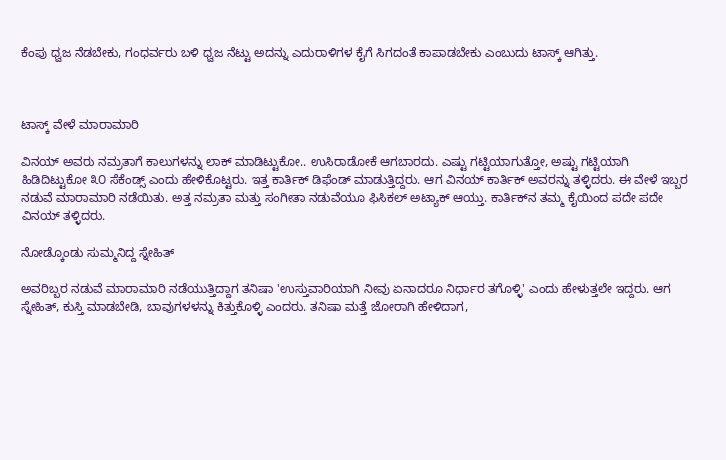ಕೆಂಪು ಧ್ವಜ ನೆಡಬೇಕು, ಗಂಧರ್ವರು ಬಳಿ ಧ್ವಜ ನೆಟ್ಟು ಅದನ್ನು ಎದುರಾಳಿಗಳ ಕೈಗೆ ಸಿಗದಂತೆ ಕಾಪಾಡಬೇಕು ಎಂಬುದು ಟಾಸ್ಕ್ ಆಗಿತ್ತು.



ಟಾಸ್ಕ್ ವೇಳೆ ಮಾರಾಮಾರಿ

ವಿನಯ್ ಅವರು ನಮ್ರತಾಗೆ ಕಾಲುಗಳನ್ನು ಲಾಕ್ ಮಾಡಿಟ್ಟುಕೋ.. ಉಸಿರಾಡೋಕೆ ಆಗಬಾರದು. ಎಷ್ಟು ಗಟ್ಟಿಯಾಗುತ್ತೋ, ಅಷ್ಟು ಗಟ್ಟಿಯಾಗಿ ಹಿಡಿದಿಟ್ಟುಕೋ ೩೦ ಸೆಕೆಂಡ್ಸ್ ಎಂದು ಹೇಳಿಕೊಟ್ಟರು. ಇತ್ತ ಕಾರ್ತಿಕ್ ಡಿಫೆಂಡ್ ಮಾಡುತ್ತಿದ್ದರು. ಆಗ ವಿನಯ್ ಕಾರ್ತಿಕ್‌ ಅವರನ್ನು ತಳ್ಳಿದರು. ಈ ವೇಳೆ ಇಬ್ಬರ ನಡುವೆ ಮಾರಾಮಾರಿ ನಡೆಯಿತು. ಅತ್ತ ನಮ್ರತಾ ಮತ್ತು ಸಂಗೀತಾ ನಡುವೆಯೂ ಫಿಸಿಕಲ್ ಅಟ್ಯಾಕ್ ಆಯ್ತು. ಕಾರ್ತಿಕ್‌ನ ತಮ್ಮ ಕೈಯಿಂದ ಪದೇ ಪದೇ ವಿನಯ್ ತಳ್ಳಿದರು.

ನೋಡ್ಕೊಂಡು ಸುಮ್ಮನಿದ್ದ ಸ್ನೇಹಿತ್

ಅವರಿಬ್ಬರ ನಡುವೆ ಮಾರಾಮಾರಿ ನಡೆಯುತ್ತಿದ್ದಾಗ ತನಿಷಾ 'ಉಸ್ತುವಾರಿಯಾಗಿ ನೀವು ಏನಾದರೂ ನಿರ್ಧಾರ ತಗೊಳ್ಳಿ' ಎಂದು ಹೇಳುತ್ತಲೇ ಇದ್ದರು. ಆಗ ಸ್ನೇಹಿತ್, ಕುಸ್ತಿ ಮಾಡಬೇಡಿ, ಬಾವುಗಳಳನ್ನು ಕಿತ್ತುಕೊಳ್ಳಿ ಎಂದರು. ತನಿಷಾ ಮತ್ತೆ ಜೋರಾಗಿ ಹೇಳಿದಾಗ,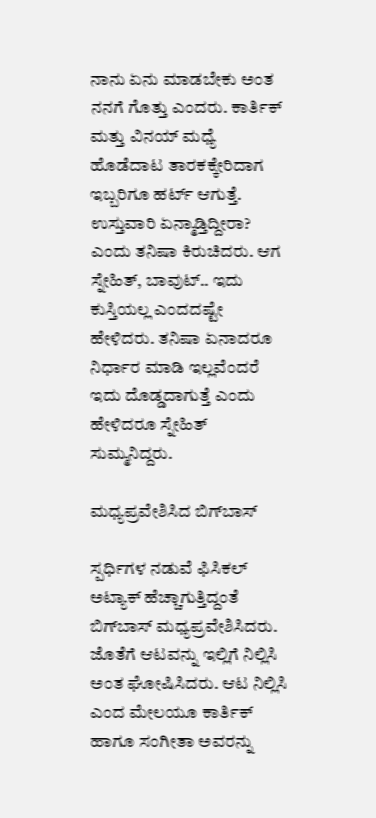ನಾನು ಏನು ಮಾಡಬೇಕು ಅಂತ ನನಗೆ ಗೊತ್ತು ಎಂದರು. ಕಾರ್ತಿಕ್ ಮತ್ತು ವಿನಯ್ ಮಧ್ಯೆ ಹೊಡೆದಾಟ ತಾರಕಕ್ಕೇರಿದಾಗ ಇಬ್ಬರಿಗೂ ಹರ್ಟ್ ಆಗುತ್ತೆ. ಉಸ್ತುವಾರಿ ಏನ್ಮಾಡ್ತಿದ್ದೀರಾ? ಎಂದು ತನಿಷಾ ಕಿರುಚಿದರು. ಆಗ ಸ್ನೇಹಿತ್, ಬಾವುಟ್.. ಇದು ಕುಸ್ತಿಯಲ್ಲ ಎಂದದಷ್ಟೇ ಹೇಳಿದರು. ತನಿಷಾ ಏನಾದರೂ ನಿರ್ಧಾರ ಮಾಡಿ ಇಲ್ಲವೆಂದರೆ ಇದು ದೊಡ್ಡದಾಗುತ್ತೆ ಎಂದು ಹೇಳಿದರೂ ಸ್ನೇಹಿತ್ ಸುಮ್ಮನಿದ್ದರು.

ಮಧ್ಯಪ್ರವೇಶಿಸಿದ ಬಿಗ್‌ಬಾಸ್

ಸ್ಪರ್ಧಿಗಳ ನಡುವೆ ಫಿಸಿಕಲ್ ಅಟ್ಯಾಕ್ ಹೆಚ್ಚಾಗುತ್ತಿದ್ದಂತೆ ಬಿಗ್‌ಬಾಸ್ ಮಧ್ಯಪ್ರವೇಶಿಸಿದರು. ಜೊತೆಗೆ ಆಟವನ್ನು ಇಲ್ಲಿಗೆ ನಿಲ್ಲಿಸಿ ಅಂತ ಘೋಷಿಸಿದರು. ಆಟ ನಿಲ್ಲಿಸಿ ಎಂದ ಮೇಲಯೂ ಕಾರ್ತಿಕ್ ಹಾಗೂ ಸಂಗೀತಾ ಅವರನ್ನು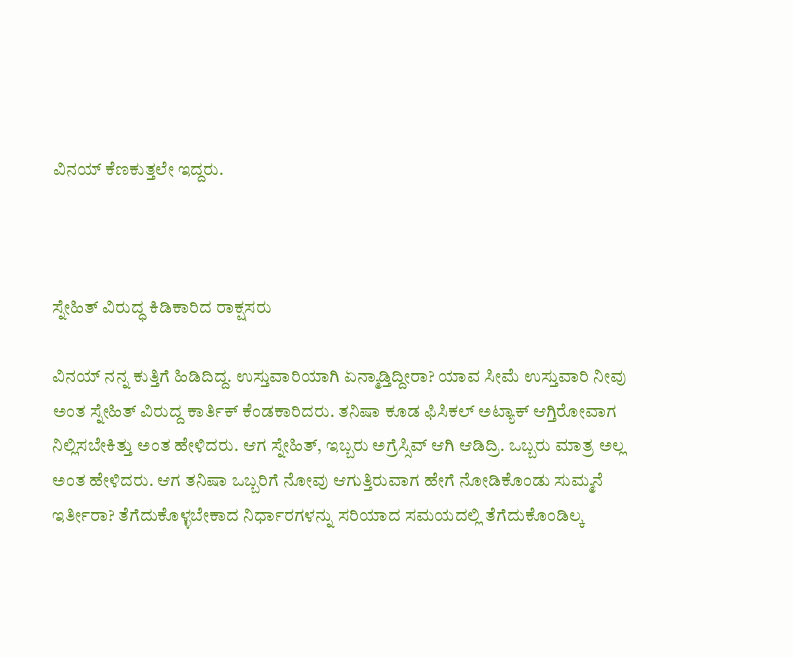ವಿನಯ್ ಕೆಣಕುತ್ತಲೇ ಇದ್ದರು.



ಸ್ನೇಹಿತ್ ವಿರುದ್ಧ ಕಿಡಿಕಾರಿದ ರಾಕ್ಷಸರು

ವಿನಯ್ ನನ್ನ ಕುತ್ತಿಗೆ ಹಿಡಿದಿದ್ದ. ಉಸ್ತುವಾರಿಯಾಗಿ ಏನ್ಮಾಡ್ತಿದ್ದೀರಾ? ಯಾವ ಸೀಮೆ ಉಸ್ತುವಾರಿ ನೀವು ಅಂತ ಸ್ನೇಹಿತ್ ವಿರುದ್ದ ಕಾರ್ತಿಕ್ ಕೆಂಡಕಾರಿದರು. ತನಿಷಾ ಕೂಡ ಫಿಸಿಕಲ್ ಅಟ್ಯಾಕ್ ಆಗ್ತಿರೋವಾಗ ನಿಲ್ಲಿಸಬೇಕಿತ್ತು ಅಂತ ಹೇಳಿದರು. ಆಗ ಸ್ನೇಹಿತ್, ಇಬ್ಬರು ಅಗ್ರೆಸ್ಸಿವ್ ಆಗಿ ಆಡಿದ್ರಿ. ಒಬ್ಬರು ಮಾತ್ರ ಅಲ್ಲ ಅಂತ ಹೇಳಿದರು. ಆಗ ತನಿಷಾ ಒಬ್ಬರಿಗೆ ನೋವು ಆಗುತ್ತಿರುವಾಗ ಹೇಗೆ ನೋಡಿಕೊಂಡು ಸುಮ್ಮನೆ ಇರ್ತೀರಾ? ತೆಗೆದುಕೊಳ್ಳಬೇಕಾದ ನಿರ್ಧಾರಗಳನ್ನು ಸರಿಯಾದ ಸಮಯದಲ್ಲಿ ತೆಗೆದುಕೊಂಡಿಲ್ಕ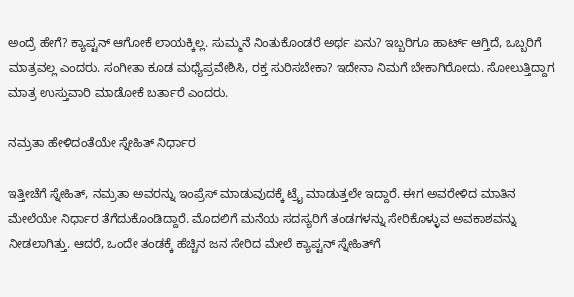ಅಂದ್ರೆ ಹೇಗೆ? ಕ್ಯಾಪ್ಟನ್ ಆಗೋಕೆ ಲಾಯಕ್ಕಿಲ್ಲ. ಸುಮ್ಮನೆ ನಿಂತುಕೊಂಡರೆ ಅರ್ಥ ಏನು? ಇಬ್ಬರಿಗೂ ಹಾರ್ಟ್ ಆಗ್ತಿದೆ, ಒಬ್ಬರಿಗೆ ಮಾತ್ರವಲ್ಲ ಎಂದರು. ಸಂಗೀತಾ ಕೂಡ ಮಧ್ಯೆಪ್ರವೇಶಿಸಿ, ರಕ್ತ ಸುರಿಸಬೇಕಾ? ಇದೇನಾ ನಿಮಗೆ ಬೇಕಾಗಿರೋದು. ಸೋಲುತ್ತಿದ್ದಾಗ ಮಾತ್ರ ಉಸ್ತುವಾರಿ ಮಾಡೋಕೆ ಬರ್ತಾರೆ ಎಂದರು.

ನಮ್ರತಾ ಹೇಳಿದಂತೆಯೇ ಸ್ನೇಹಿತ್ ನಿರ್ಧಾರ

ಇತ್ತೀಚೆಗೆ ಸ್ನೇಹಿತ್, ನಮ್ರತಾ ಅವರನ್ನು ಇಂಪ್ರೆಸ್ ಮಾಡುವುದಕ್ಕೆ ಟ್ರೈ ಮಾಡುತ್ತಲೇ ಇದ್ದಾರೆ. ಈಗ ಅವರೇಳಿದ ಮಾತಿನ ಮೇಲೆಯೇ ನಿರ್ಧಾರ ತೆಗೆದುಕೊಂಡಿದ್ದಾರೆ. ಮೊದಲಿಗೆ ಮನೆಯ ಸದಸ್ಯರಿಗೆ ತಂಡಗಳನ್ನು ಸೇರಿಕೊಳ್ಳುವ ಅವಕಾಶವನ್ನು ನೀಡಲಾಗಿತ್ತು. ಆದರೆ, ಒಂದೇ ತಂಡಕ್ಕೆ ಹೆಚ್ಚಿನ ಜನ ಸೇರಿದ ಮೇಲೆ ಕ್ಯಾಪ್ಟನ್ ಸ್ನೇಹಿತ್‌ಗೆ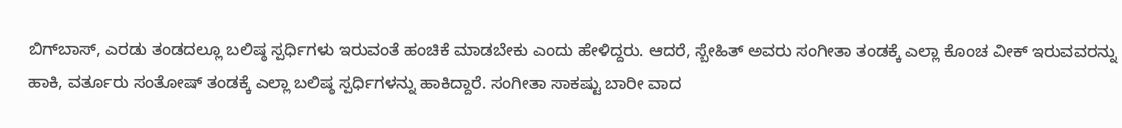ಬಿಗ್‌ಬಾಸ್‌, ಎರಡು ತಂಡದಲ್ಲೂ ಬಲಿಷ್ಠ ಸ್ಪರ್ಧಿಗಳು ಇರುವಂತೆ ಹಂಚಿಕೆ ಮಾಡಬೇಕು ಎಂದು ಹೇಳಿದ್ದರು. ಆದರೆ, ಸ್ಬೇಹಿತ್ ಅವರು ಸಂಗೀತಾ ತಂಡಕ್ಕೆ ಎಲ್ಲಾ ಕೊಂಚ ವೀಕ್ ಇರುವವರನ್ನು ಹಾಕಿ, ವರ್ತೂರು ಸಂತೋಷ್ ತಂಡಕ್ಕೆ ಎಲ್ಲಾ ಬಲಿಷ್ಠ ಸ್ಪರ್ಧಿಗಳನ್ನು ಹಾಕಿದ್ದಾರೆ. ಸಂಗೀತಾ ಸಾಕಷ್ಟು ಬಾರೀ ವಾದ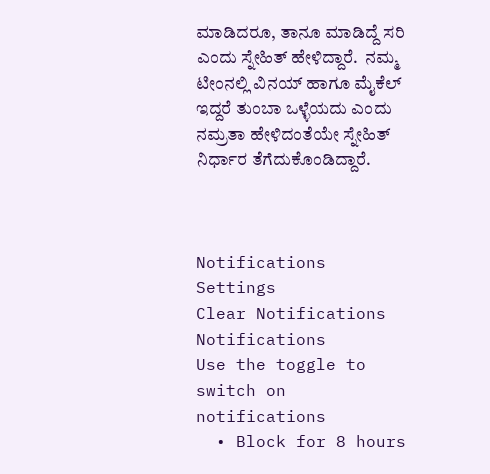ಮಾಡಿದರೂ, ತಾನೂ ಮಾಡಿದ್ದೆ ಸರಿ ಎಂದು ಸ್ನೇಹಿತ್ ಹೇಳಿದ್ದಾರೆ.  ನಮ್ಮ ಟೀಂನಲ್ಲಿ ವಿನಯ್ ಹಾಗೂ ಮೈಕೆಲ್ ಇದ್ದರೆ ತುಂಬಾ ಒಳ್ಳೆಯದು ಎಂದು ನಮ್ರತಾ ಹೇಳಿದಂತೆಯೇ ಸ್ನೇಹಿತ್ ನಿರ್ಧಾರ ತೆಗೆದುಕೊಂಡಿದ್ದಾರೆ.



Notifications
Settings
Clear Notifications
Notifications
Use the toggle to switch on notifications
  • Block for 8 hours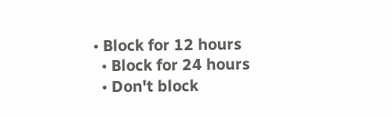• Block for 12 hours
  • Block for 24 hours
  • Don't block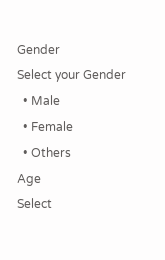Gender
Select your Gender
  • Male
  • Female
  • Others
Age
Select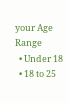your Age Range
  • Under 18
  • 18 to 25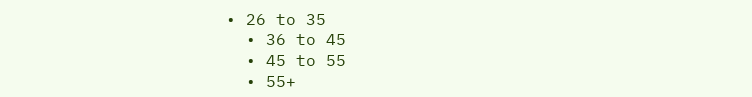• 26 to 35
  • 36 to 45
  • 45 to 55
  • 55+